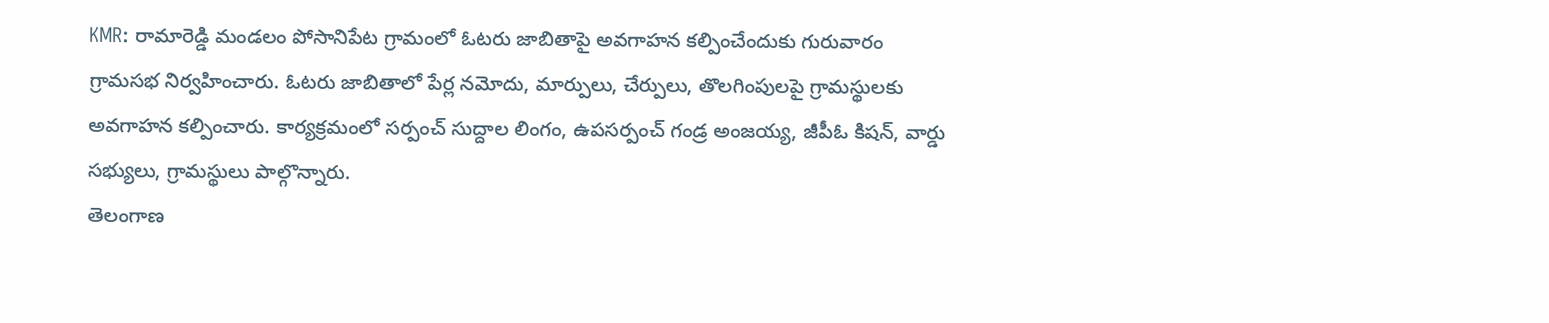KMR: రామారెడ్డి మండలం పోసానిపేట గ్రామంలో ఓటరు జాబితాపై అవగాహన కల్పించేందుకు గురువారం గ్రామసభ నిర్వహించారు. ఓటరు జాబితాలో పేర్ల నమోదు, మార్పులు, చేర్పులు, తొలగింపులపై గ్రామస్థులకు అవగాహన కల్పించారు. కార్యక్రమంలో సర్పంచ్ సుద్దాల లింగం, ఉపసర్పంచ్ గండ్ర అంజయ్య, జీపీఓ కిషన్, వార్డు సభ్యులు, గ్రామస్థులు పాల్గొన్నారు.
తెలంగాణ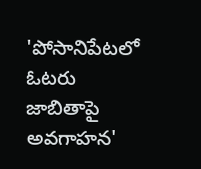'పోసానిపేటలో ఓటరు జాబితాపై అవగాహన'